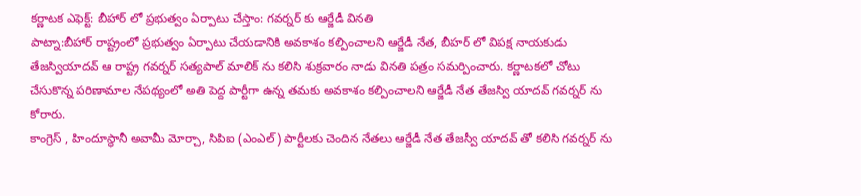కర్ణాటక ఎఫెక్ట్: బీహార్ లో ప్రభుత్వం ఏర్పాటు చేస్తాం: గవర్నర్ కు ఆర్జేడీ వినతి
పాట్నా:బీహార్ రాష్ట్రంలో ప్రభుత్వం ఏర్పాటు చేయడానికి అవకాశం కల్పించాలని ఆర్జేడీ నేత, బీహర్ లో విపక్ష నాయకుడు తేజస్వియాదవ్ ఆ రాష్ట్ర గవర్నర్ సత్యపాల్ మాలిక్ ను కలిసి శుక్రవారం నాడు వినతి పత్రం సమర్పించారు. కర్ణాటకలో చోటు చేసుకొన్న పరిణామాల నేపథ్యంలో అతి పెద్ద పార్టీగా ఉన్న తమకు అవకాశం కల్పించాలని ఆర్జేడీ నేత తేజస్వి యాదవ్ గవర్నర్ ను కోరారు.
కాంగ్రెస్ , హిందూస్థానీ అవామీ మోర్చా, సిపిఐ (ఎంఎల్) పార్టీలకు చెందిన నేతలు ఆర్జేడీ నేత తేజస్వీ యాదవ్ తో కలిసి గవర్నర్ ను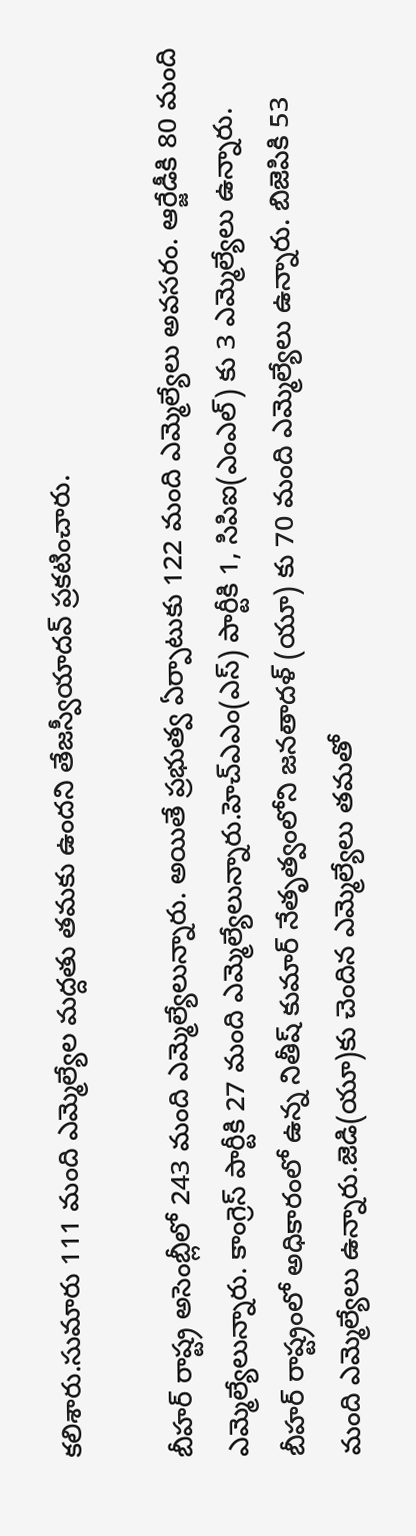కలిశారు.సుమారు 111 మంది ఎమ్మెల్యేల మద్దతు తమకు ఉందని తేజస్వీయాదవ్ ప్రకటించారు.

బీహర్ రాష్ట్ర అసెంబ్లీలో 243 మంది ఎమ్మెల్యేలున్నారు. అయితే ప్రభుత్వ ఏర్పాటుకు 122 మంది ఎమ్మెల్యేలు అవసరం. ఆర్జేడీకి 80 మంది ఎమ్మెల్యేలున్నారు. కాంగ్రెస్ పార్టీకి 27 మంది ఎమ్మెల్యేలున్నారు.హెచ్ఎఎం(ఎస్) పార్టీకి 1, సిపిఐ(ఎంఎల్) కు 3 ఎమ్మెల్యేలు ఉన్నారు.
బీహర్ రాష్ట్రంలో అధికారంలో ఉన్న నితీష్ కుమార్ నేతృత్వంలోని జనతాదళ్ (యూ) కు 70 మంది ఎమ్మెల్యేలు ఉన్నారు. బిజెపికి 53 మంది ఎమ్మెల్యేలు ఉన్నారు.జెడి(యూ)కు చెందిన ఎమ్మెల్యేలు తమతో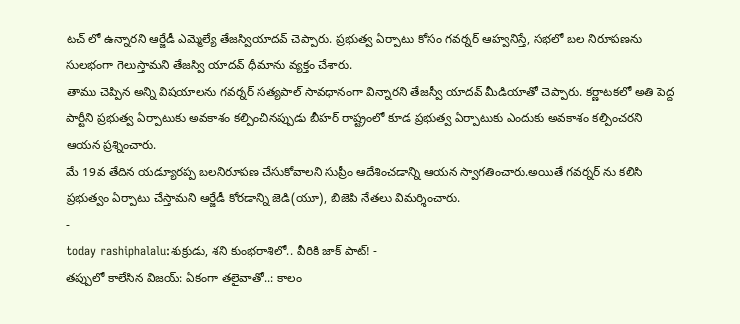టచ్ లో ఉన్నారని ఆర్జేడీ ఎమ్మెల్యే తేజస్వియాదవ్ చెప్పారు. ప్రభుత్వ ఏర్పాటు కోసం గవర్నర్ ఆహ్వనిస్తే, సభలో బల నిరూపణను సులభంగా గెలుస్తామని తేజస్వి యాదవ్ ధీమాను వ్యక్తం చేశారు.
తాము చెప్పిన అన్ని విషయాలను గవర్నర్ సత్యపాల్ సావధానంగా విన్నారని తేజస్వీ యాదవ్ మీడియాతో చెప్పారు. కర్ణాటకలో అతి పెద్ద పార్టీని ప్రభుత్వ ఏర్పాటుకు అవకాశం కల్పించినప్పుడు బీహర్ రాష్ట్రంలో కూడ ప్రభుత్వ ఏర్పాటుకు ఎందుకు అవకాశం కల్పించరని ఆయన ప్రశ్నించారు.
మే 19వ తేదిన యడ్యూరప్ప బలనిరూపణ చేసుకోవాలని సుప్రీం ఆదేశించడాన్ని ఆయన స్వాగతించారు.అయితే గవర్నర్ ను కలిసి ప్రభుత్వం ఏర్పాటు చేస్తామని ఆర్జేడీ కోరడాన్ని జెడి(యూ), బిజెపి నేతలు విమర్శించారు.
-
today rashiphalalu:శుక్రుడు, శని కుంభరాశిలో.. వీరికి జాక్ పాట్! -
తప్పులో కాలేసిన విజయ్: ఏకంగా తలైవాతో..: కాలం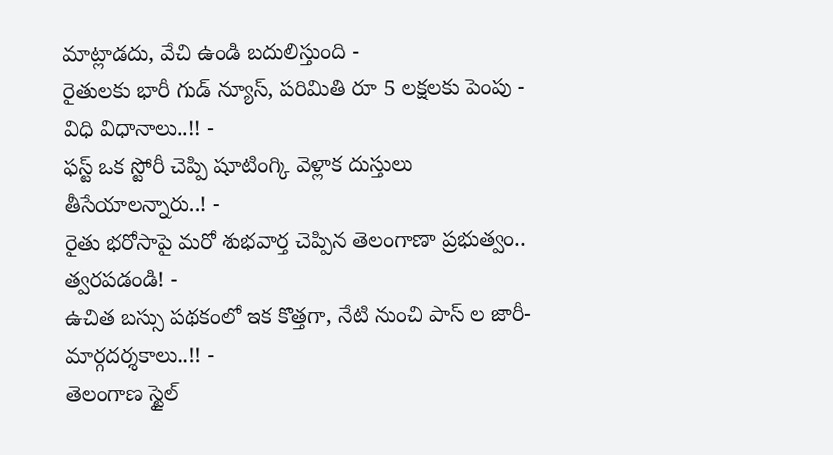మాట్లాడదు, వేచి ఉండి బదులిస్తుంది -
రైతులకు భారీ గుడ్ న్యూస్, పరిమితి రూ 5 లక్షలకు పెంపు - విధి విధానాలు..!! -
ఫస్ట్ ఒక స్టోరీ చెప్పి షూటింగ్కి వెళ్లాక దుస్తులు తీసేయాలన్నారు..! -
రైతు భరోసాపై మరో శుభవార్త చెప్పిన తెలంగాణా ప్రభుత్వం.. త్వరపడండి! -
ఉచిత బస్సు పథకంలో ఇక కొత్తగా, నేటి నుంచి పాస్ ల జారీ- మార్గదర్శకాలు..!! -
తెలంగాణ స్టైల్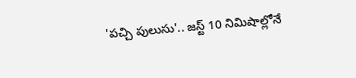'పచ్చి పులుసు'.. జస్ట్ 10 నిమిషాల్లోనే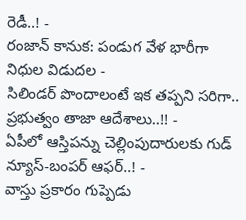రెడీ..! -
రంజాన్ కానుక: పండుగ వేళ భారీగా నిధుల విడుదల -
సిలిండర్ పొందాలంటే ఇక తప్పని సరిగా.. ప్రభుత్వం తాజా ఆదేశాలు..!! -
ఏపీలో ఆస్తిపన్ను చెల్లింపుదారులకు గుడ్ న్యూస్-బంపర్ ఆఫర్..! -
వాస్తు ప్రకారం గుప్పెడు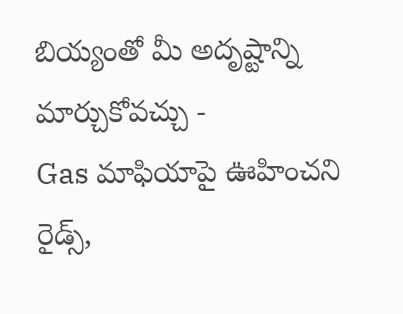బియ్యంతో మీ అదృష్టాన్ని మార్చుకోవచ్చు -
Gas మాఫియాపై ఊహించని రైడ్స్,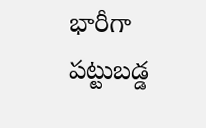భారీగా పట్టుబడ్డ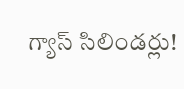గ్యాస్ సిలిండర్లు!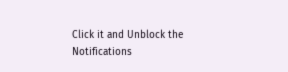Click it and Unblock the Notifications